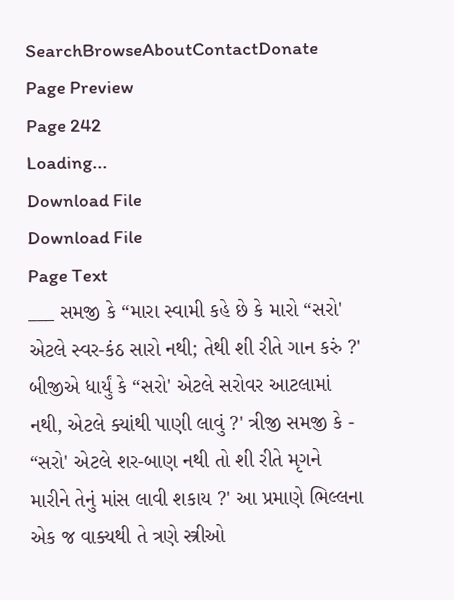SearchBrowseAboutContactDonate
Page Preview
Page 242
Loading...
Download File
Download File
Page Text
___ સમજી કે “મારા સ્વામી કહે છે કે મારો “સરો' એટલે સ્વર-કંઠ સારો નથી; તેથી શી રીતે ગાન કરું ?' બીજીએ ધાર્યું કે “સરો' એટલે સરોવર આટલામાં નથી, એટલે ક્યાંથી પાણી લાવું ?' ત્રીજી સમજી કે - “સરો' એટલે શર-બાણ નથી તો શી રીતે મૃગને મારીને તેનું માંસ લાવી શકાય ?' આ પ્રમાણે ભિલ્લના એક જ વાક્યથી તે ત્રણે સ્ત્રીઓ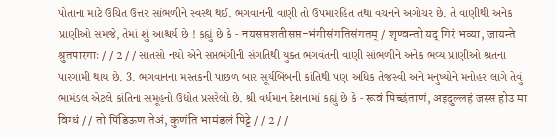પોતાના માટે ઉચિત ઉત્તર સાંભળીને સ્વસ્થ થઈ. ભગવાનની વાણી તો ઉપમારહિત તથા વચનને અગોચર છે. તે વાણીથી અનેક પ્રાણીઓ સમજે, તેમાં શું આશ્ચર્ય છે ! કહ્યું છે કે - नयसप्तशतीसप्त-भंगीसंगतिसंगतम् / शृण्वन्तो यद् गिरं भव्या, जायन्ते श्रुतपारगाः / / 2 / / સાતસો નયો એને સપ્તભંગીની સંગતિથી યુક્ત ભગવંતની વાણી સાંભળીને અનેક ભવ્ય પ્રાણીઓ શ્રતના પારગામી થાય છે. 3. ભગવાનના મસ્તકની પાછળ બાર સૂર્યબિંબની કાંતિથી પણ અધિક તેજસ્વી અને મનુષ્યોને મનોહર લાગે તેવું ભામંડલ એટલે કાંતિના સમૂહનો ઉદ્યોત પ્રસરેલો છે. શ્રી વર્ધમાન દેશનામાં કહ્યું છે કે - रूवं पिच्छंताणं, अइदुल्लहं जस्स होउ मा विग्धं / / तो पिंडिऊण तेअं, कुणंति भामंडलं पिट्टे / / 2 / /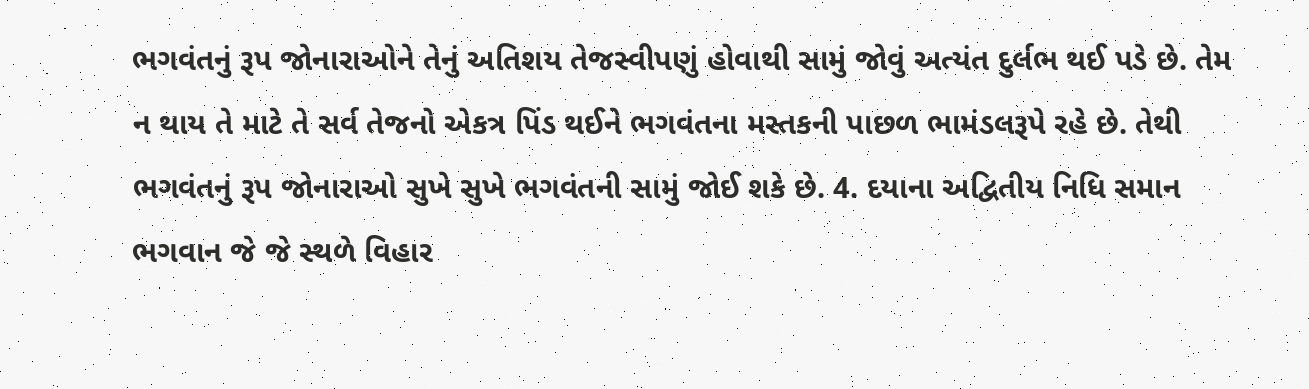ભગવંતનું રૂપ જોનારાઓને તેનું અતિશય તેજસ્વીપણું હોવાથી સામું જોવું અત્યંત દુર્લભ થઈ પડે છે. તેમ ન થાય તે માટે તે સર્વ તેજનો એકત્ર પિંડ થઈને ભગવંતના મસ્તકની પાછળ ભામંડલરૂપે રહે છે. તેથી ભગવંતનું રૂપ જોનારાઓ સુખે સુખે ભગવંતની સામું જોઈ શકે છે. 4. દયાના અદ્વિતીય નિધિ સમાન ભગવાન જે જે સ્થળે વિહાર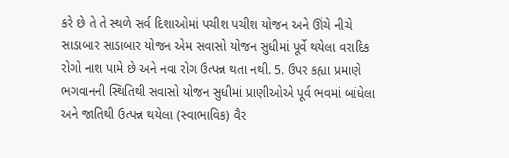કરે છે તે તે સ્થળે સર્વ દિશાઓમાં પચીશ પચીશ યોજન અને ઊંચે નીચે સાડાબાર સાડાબાર યોજન એમ સવાસો યોજન સુધીમાં પૂર્વે થયેલા વરાદિક રોગો નાશ પામે છે અને નવા રોગ ઉત્પન્ન થતા નથી. 5. ઉપર કહ્યા પ્રમાણે ભગવાનની સ્થિતિથી સવાસો યોજન સુધીમાં પ્રાણીઓએ પૂર્વ ભવમાં બાંધેલા અને જાતિથી ઉત્પન્ન થયેલા (સ્વાભાવિક) વૈર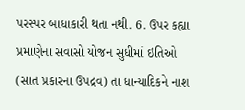પરસ્પર બાધાકારી થતા નથી. 6. ઉપર કહ્યા પ્રમાણેના સવાસો યોજન સુધીમાં ઇતિઓ (સાત પ્રકારના ઉપદ્રવ) તા ધાન્યાદિકને નાશ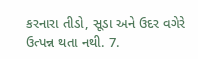કરનારા તીડો, સૂડા અને ઉદર વગેરે ઉત્પન્ન થતા નથી. 7.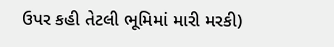ઉપર કહી તેટલી ભૂમિમાં મારી મરકી)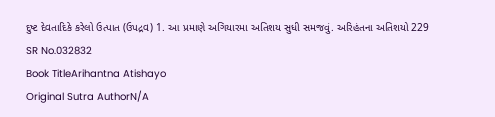દુષ્ટ દેવતાદિકે કરેલો ઉત્પાત (ઉપદ્રવ) 1. આ પ્રમાણે અગિયારમા અતિશય સુધી સમજવું. અરિહંતના અતિશયો 229
SR No.032832
Book TitleArihantna Atishayo
Original Sutra AuthorN/A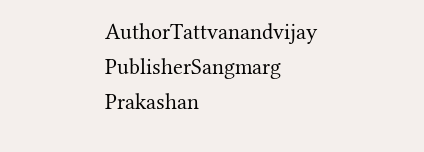AuthorTattvanandvijay
PublisherSangmarg Prakashan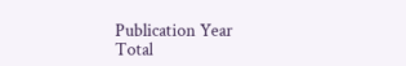Publication Year
Total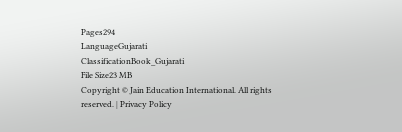Pages294
LanguageGujarati
ClassificationBook_Gujarati
File Size23 MB
Copyright © Jain Education International. All rights reserved. | Privacy Policy